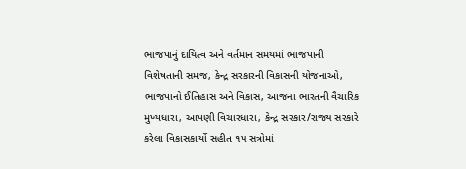ભાજપાનું દાયિત્વ અને વર્તમાન સમયમાં ભાજપાની વિશેષતાની સમજ, કેન્દ્ર સરકારની વિકાસની યોજનાઓ, ભાજપાનો ઈતિહાસ અને વિકાસ, આજના ભારતની વૈચારિક મુખ્યધારા, આપણી વિચારધારા, કેન્દ્ર સરકાર/રાજ્ય સરકારે કરેલા વિકાસકાર્યો સહીત ૧૫ સત્રોમાં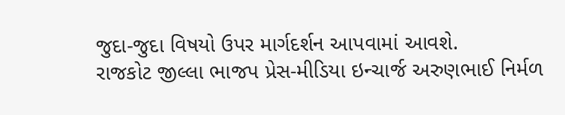જુદા-જુદા વિષયો ઉપર માર્ગદર્શન આપવામાં આવશે.
રાજકોટ જીલ્લા ભાજપ પ્રેસ-મીડિયા ઇન્ચાર્જ અરુણભાઈ નિર્મળ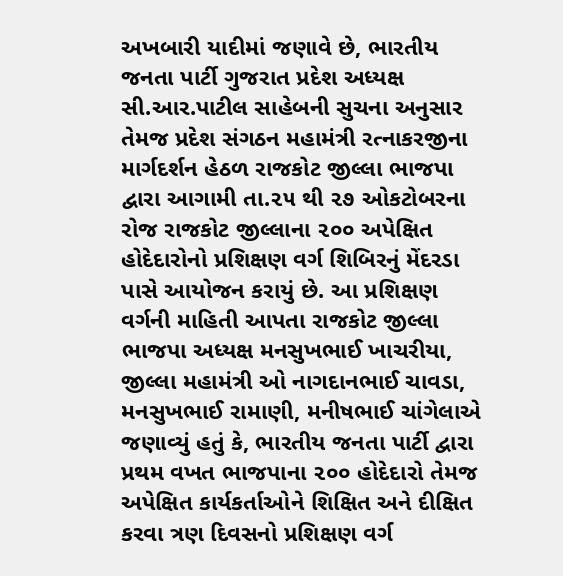અખબારી યાદીમાં જણાવે છે, ભારતીય જનતા પાર્ટી ગુજરાત પ્રદેશ અધ્યક્ષ સી.આર.પાટીલ સાહેબની સુચના અનુસાર તેમજ પ્રદેશ સંગઠન મહામંત્રી રત્નાકરજીના માર્ગદર્શન હેઠળ રાજકોટ જીલ્લા ભાજપા દ્વારા આગામી તા.૨૫ થી ૨૭ ઓકટોબરના રોજ રાજકોટ જીલ્લાના ૨૦૦ અપેક્ષિત હોદેદારોનો પ્રશિક્ષણ વર્ગ શિબિરનું મેંદરડા પાસે આયોજન કરાયું છે. આ પ્રશિક્ષણ વર્ગની માહિતી આપતા રાજકોટ જીલ્લા ભાજપા અધ્યક્ષ મનસુખભાઈ ખાચરીયા, જીલ્લા મહામંત્રી ઓ નાગદાનભાઈ ચાવડા, મનસુખભાઈ રામાણી, મનીષભાઈ ચાંગેલાએ જણાવ્યું હતું કે, ભારતીય જનતા પાર્ટી દ્વારા પ્રથમ વખત ભાજપાના ૨૦૦ હોદેદારો તેમજ અપેક્ષિત કાર્યકર્તાઓને શિક્ષિત અને દીક્ષિત કરવા ત્રણ દિવસનો પ્રશિક્ષણ વર્ગ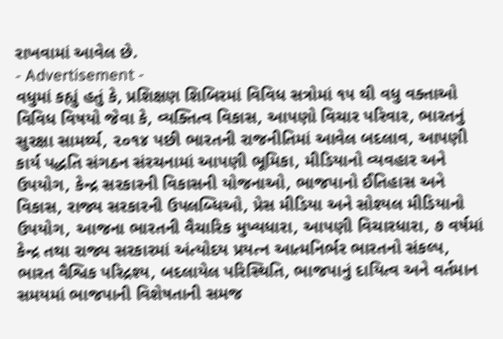રાખવામાં આવેલ છે.
- Advertisement -
વધુમાં કહ્યું હતું કે, પ્રશિક્ષણ શિબિરમાં વિવિધ સત્રોમાં ૧૫ થી વધુ વક્તાઓ વિવિધ વિષયો જેવા કે, વ્યક્તિત્વ વિકાસ, આપણો વિચાર પરિવાર, ભારતનું સુરક્ષા સામર્થ્ય, ૨૦૧૪ પછી ભારતની રાજનીતિમાં આવેલ બદલાવ, આપણી કાર્ય પદ્ધતિ સંગઠન સંરચનામાં આપણી ભૂમિકા, મીડિયાનો વ્યવહાર અને ઉપયોગ, કેન્દ્ર સરકારની વિકાસની યોજનાઓ, ભાજપાનો ઈતિહાસ અને વિકાસ, રાજ્ય સરકારની ઉપલબ્ધિઓ, પ્રેસ મીડિયા અને સોશ્યલ મીડિયાનો ઉપયોગ, આજના ભારતની વૈચારિક મુખ્યધારા, આપણી વિચારધારા, ૭ વર્ષમાં કેન્દ્ર તથા રાજ્ય સરકારમાં અંત્યોદય પ્રયત્ન આત્મનિર્ભર ભારતનો સંકલ્પ, ભારત વૈશ્વિક પરિદ્રશ્ય, બદલાયેલ પરિસ્થિતિ, ભાજપાનું દાયિત્વ અને વર્તમાન સમયમાં ભાજપાની વિશેષતાની સમજ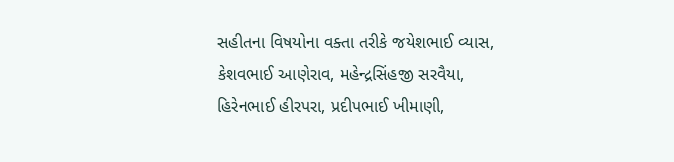સહીતના વિષયોના વક્તા તરીકે જયેશભાઈ વ્યાસ, કેશવભાઈ આણેરાવ, મહેન્દ્રસિંહજી સરવૈયા, હિરેનભાઈ હીરપરા, પ્રદીપભાઈ ખીમાણી,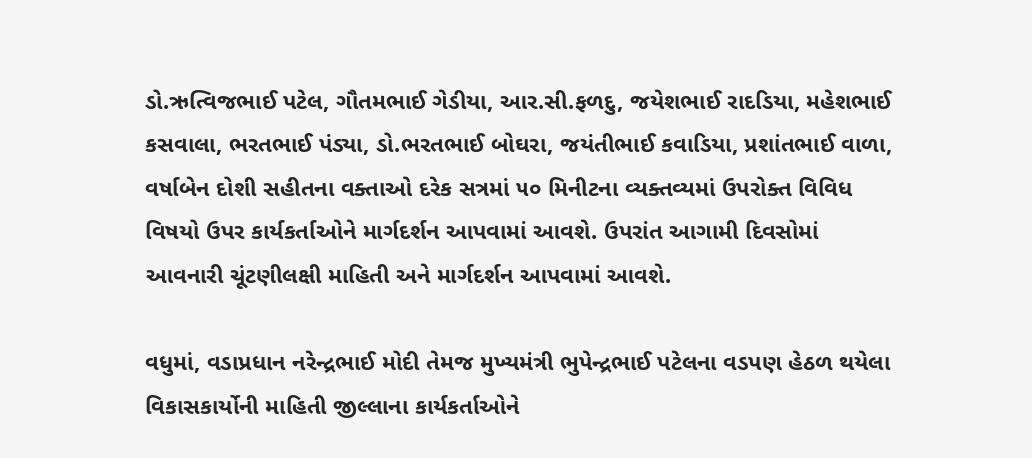ડો.ઋત્વિજભાઈ પટેલ, ગૌતમભાઈ ગેડીયા, આર.સી.ફળદુ, જયેશભાઈ રાદડિયા, મહેશભાઈ કસવાલા, ભરતભાઈ પંડ્યા, ડો.ભરતભાઈ બોઘરા, જયંતીભાઈ કવાડિયા, પ્રશાંતભાઈ વાળા, વર્ષાબેન દોશી સહીતના વક્તાઓ દરેક સત્રમાં ૫૦ મિનીટના વ્યક્તવ્યમાં ઉપરોક્ત વિવિધ વિષયો ઉપર કાર્યકર્તાઓને માર્ગદર્શન આપવામાં આવશે. ઉપરાંત આગામી દિવસોમાં આવનારી ચૂંટણીલક્ષી માહિતી અને માર્ગદર્શન આપવામાં આવશે.

વધુમાં, વડાપ્રધાન નરેન્દ્રભાઈ મોદી તેમજ મુખ્યમંત્રી ભુપેન્દ્રભાઈ પટેલના વડપણ હેઠળ થયેલા વિકાસકાર્યોની માહિતી જીલ્લાના કાર્યકર્તાઓને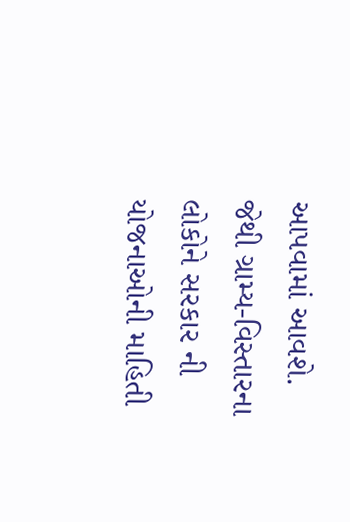આપવામાં આવશે. જેથી ગ્રામ્ય-વિસ્તારના લોકોને સરકાર ની યોજનાઓની માહિતી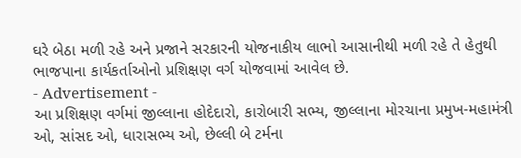ઘરે બેઠા મળી રહે અને પ્રજાને સરકારની યોજનાકીય લાભો આસાનીથી મળી રહે તે હેતુથી ભાજપાના કાર્યકર્તાઓનો પ્રશિક્ષણ વર્ગ યોજવામાં આવેલ છે.
- Advertisement -
આ પ્રશિક્ષણ વર્ગમાં જીલ્લાના હોદેદારો, કારોબારી સભ્ય, જીલ્લાના મોરચાના પ્રમુખ-મહામંત્રી ઓ, સાંસદ ઓ, ધારાસભ્ય ઓ, છેલ્લી બે ટર્મના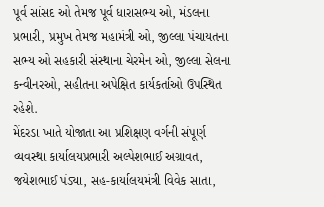પૂર્વ સાંસદ ઓ તેમજ પૂર્વ ધારાસભ્ય ઓ, મંડલના પ્રભારી, પ્રમુખ તેમજ મહામંત્રી ઓ, જીલ્લા પંચાયતના સભ્ય ઓ સહકારી સંસ્થાના ચેરમેન ઓ, જીલ્લા સેલના કન્વીનરઓ, સહીતના અપેક્ષિત કાર્યકર્તાઓ ઉપસ્થિત રહેશે.
મેંદરડા ખાતે યોજાતા આ પ્રશિક્ષણ વર્ગની સંપૂર્ણ વ્યવસ્થા કાર્યાલયપ્રભારી અલ્પેશભાઈ અગ્રાવત, જયેશભાઈ પંડ્યા, સહ-કાર્યાલયમંત્રી વિવેક સાતા,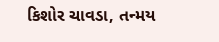કિશોર ચાવડા, તન્મય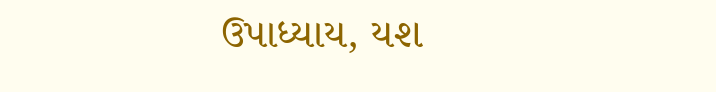ઉપાધ્યાય, યશ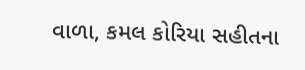વાળા, કમલ કોરિયા સહીતના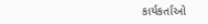કાર્યકર્તાઓ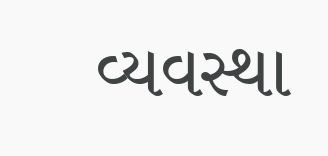વ્યવસ્થા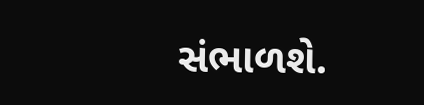સંભાળશે.